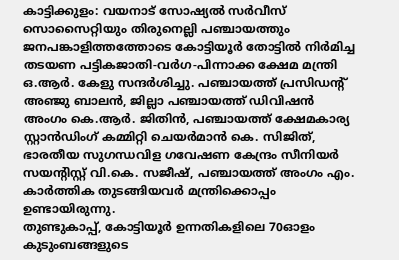കാട്ടിക്കുളം: വയനാട് സോഷ്യൽ സർവീസ് സൊസൈറ്റിയും തിരുനെല്ലി പഞ്ചായത്തും ജനപങ്കാളിത്തത്തോടെ കോട്ടിയൂർ തോട്ടിൽ നിർമിച്ച തടയണ പട്ടികജാതി-വർഗ-പിന്നാക്ക ക്ഷേമ മന്ത്രി ഒ.ആർ. കേളു സന്ദർശിച്ചു. പഞ്ചായത്ത് പ്രസിഡന്റ് അഞ്ജു ബാലൻ, ജില്ലാ പഞ്ചായത്ത് ഡിവിഷൻ അംഗം കെ.ആർ. ജിതിൻ, പഞ്ചായത്ത് ക്ഷേമകാര്യ സ്റ്റാൻഡിംഗ് കമ്മിറ്റി ചെയർമാൻ കെ. സിജിത്, ഭാരതീയ സുഗന്ധവിള ഗവേഷണ കേന്ദ്രം സീനിയർ സയന്റിസ്റ്റ് വി.കെ. സജീഷ്, പഞ്ചായത്ത് അംഗം എം. കാർത്തിക തുടങ്ങിയവർ മന്ത്രിക്കൊപ്പം ഉണ്ടായിരുന്നു.
തുണ്ടുകാപ്പ്, കോട്ടിയൂർ ഉന്നതികളിലെ 70ഓളം കുടുംബങ്ങളുടെ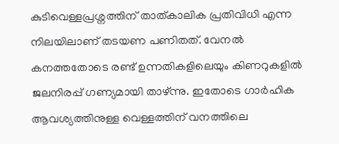കുടിവെള്ളപ്രശ്നത്തിന് താത്കാലിക പ്രതിവിധി എന്ന നിലയിലാണ് തടയണ പണിതത്. വേനൽ കനത്തതോടെ രണ്ട് ഉന്നതികളിലെയും കിണറുകളിൽ ജലനിരപ്പ് ഗണ്യമായി താഴ്ന്നു. ഇതോടെ ഗാർഹിക ആവശ്യത്തിനുള്ള വെള്ളത്തിന് വനത്തിലെ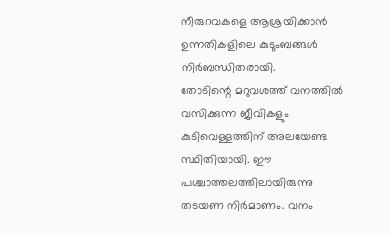നീരുറവകളെ ആശ്രയിക്കാൻ ഉന്നതികളിലെ കുടുംബങ്ങൾ നിർബന്ധിതരായി.
തോടിന്റെ മറുവശത്ത് വനത്തിൽ വസിക്കുന്ന ജീവികളും കുടിവെള്ളത്തിന് അലയേണ്ട സ്ഥിതിയായി. ഈ പശ്ചാത്തലത്തിലായിരുന്നു തടയണ നിർമാണം. വനം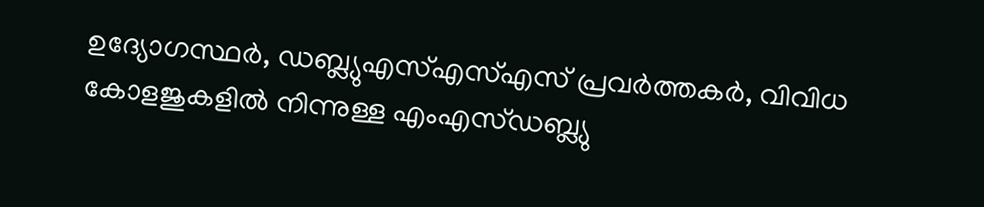ഉദ്യോഗസ്ഥർ, ഡബ്ല്യുഎസ്എസ്എസ് പ്രവർത്തകർ, വിവിധ കോളജുകളിൽ നിന്നുള്ള എംഎസ്ഡബ്ല്യു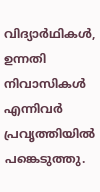വിദ്യാർഥികൾ, ഉന്നതി നിവാസികൾ എന്നിവർ പ്രവൃത്തിയിൽ പങ്കെടുത്തു.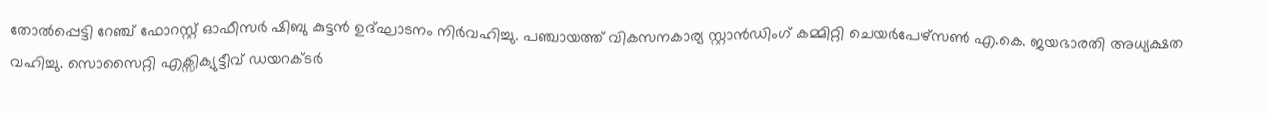തോൽപ്പെട്ടി റേഞ്ച് ഫോറസ്റ്റ് ഓഫീസർ ഷിബു കുട്ടൻ ഉദ്ഘാടനം നിർവഹിച്ചു. പഞ്ചായത്ത് വികസനകാര്യ സ്റ്റാൻഡിംഗ് കമ്മിറ്റി ചെയർപേഴ്സൺ എ.കെ. ജയഭാരതി അധ്യക്ഷത വഹിച്ചു. സൊസൈറ്റി എക്സിക്യുട്ടീവ് ഡയറക്ടർ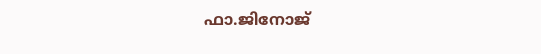ഫാ.ജിനോജ്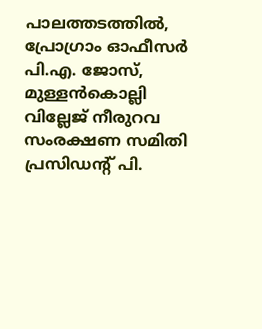പാലത്തടത്തിൽ, പ്രോഗ്രാം ഓഫീസർ പി.എ. ജോസ്, മുള്ളൻകൊല്ലി വില്ലേജ് നീരുറവ സംരക്ഷണ സമിതി പ്രസിഡന്റ് പി.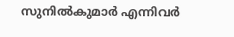സുനിൽകുമാർ എന്നിവർ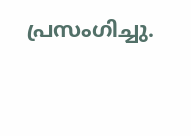പ്രസംഗിച്ചു.